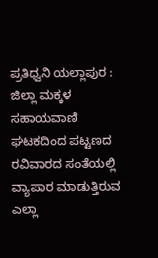ಪ್ರತಿಧ್ವನಿ ಯಲ್ಲಾಪುರ : ಜಿಲ್ಲಾ ಮಕ್ಕಳ ಸಹಾಯವಾಣಿ ಘಟಕದಿಂದ ಪಟ್ಟಣದ ರವಿವಾರದ ಸಂತೆಯಲ್ಲಿ ವ್ಯಾಪಾರ ಮಾಡುತ್ತಿರುವ ಎಲ್ಲಾ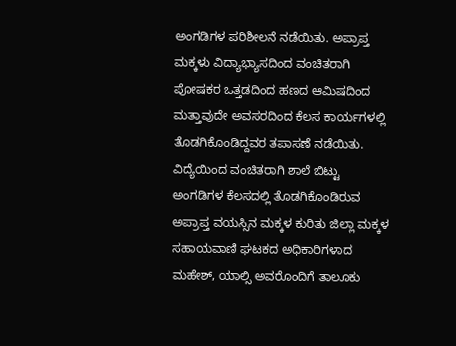ಅಂಗಡಿಗಳ ಪರಿಶೀಲನೆ ನಡೆಯಿತು. ಅಪ್ರಾಪ್ತ ಮಕ್ಕಳು ವಿದ್ಯಾಭ್ಯಾಸದಿಂದ ವಂಚಿತರಾಗಿ ಪೋಷಕರ ಒತ್ತಡದಿಂದ ಹಣದ ಆಮಿಷದಿಂದ ಮತ್ತಾವುದೇ ಅವಸರದಿಂದ ಕೆಲಸ ಕಾರ್ಯಗಳಲ್ಲಿ ತೊಡಗಿಕೊಂಡಿದ್ದವರ ತಪಾಸಣೆ ನಡೆಯಿತು.
ವಿದ್ಯೆಯಿಂದ ವಂಚಿತರಾಗಿ ಶಾಲೆ ಬಿಟ್ಟು ಅಂಗಡಿಗಳ ಕೆಲಸದಲ್ಲಿ ತೊಡಗಿಕೊಂಡಿರುವ ಅಪ್ರಾಪ್ತ ವಯಸ್ಸಿನ ಮಕ್ಕಳ ಕುರಿತು ಜಿಲ್ಲಾ ಮಕ್ಕಳ ಸಹಾಯವಾಣಿ ಘಟಕದ ಅಧಿಕಾರಿಗಳಾದ ಮಹೇಶ್, ಯಾಲ್ಸಿ ಅವರೊಂದಿಗೆ ತಾಲೂಕು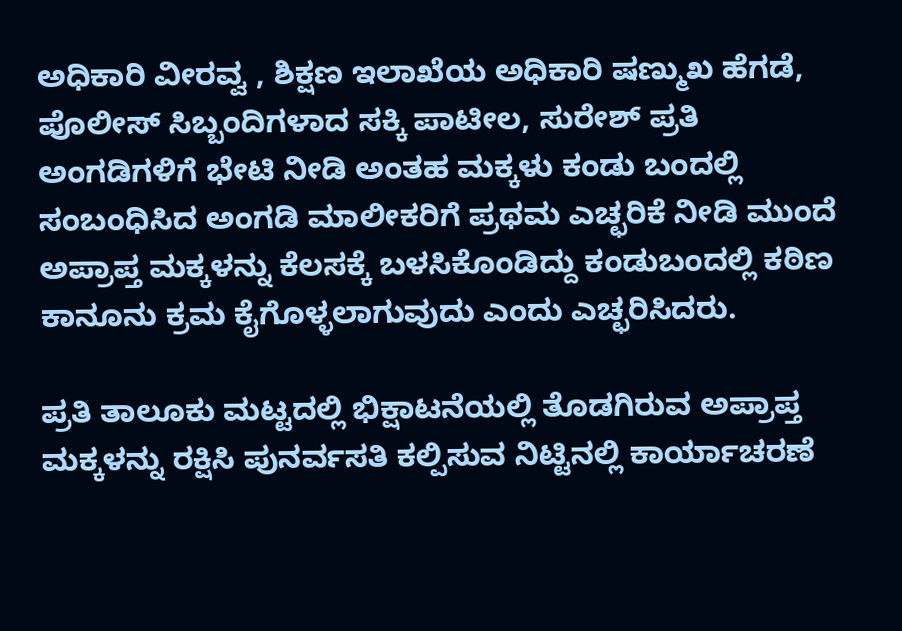ಅಧಿಕಾರಿ ವೀರವ್ವ , ಶಿಕ್ಷಣ ಇಲಾಖೆಯ ಅಧಿಕಾರಿ ಷಣ್ಮುಖ ಹೆಗಡೆ, ಪೊಲೀಸ್ ಸಿಬ್ಬಂದಿಗಳಾದ ಸಕ್ಕಿ ಪಾಟೀಲ, ಸುರೇಶ್ ಪ್ರತಿ ಅಂಗಡಿಗಳಿಗೆ ಭೇಟಿ ನೀಡಿ ಅಂತಹ ಮಕ್ಕಳು ಕಂಡು ಬಂದಲ್ಲಿ ಸಂಬಂಧಿಸಿದ ಅಂಗಡಿ ಮಾಲೀಕರಿಗೆ ಪ್ರಥಮ ಎಚ್ಛರಿಕೆ ನೀಡಿ ಮುಂದೆ ಅಪ್ರಾಪ್ತ ಮಕ್ಕಳನ್ನು ಕೆಲಸಕ್ಕೆ ಬಳಸಿಕೊಂಡಿದ್ದು ಕಂಡುಬಂದಲ್ಲಿ ಕಠಿಣ ಕಾನೂನು ಕ್ರಮ ಕೈಗೊಳ್ಳಲಾಗುವುದು ಎಂದು ಎಚ್ಛರಿಸಿದರು.

ಪ್ರತಿ ತಾಲೂಕು ಮಟ್ಟದಲ್ಲಿ ಭಿಕ್ಷಾಟನೆಯಲ್ಲಿ ತೊಡಗಿರುವ ಅಪ್ರಾಪ್ತ ಮಕ್ಕಳನ್ನು ರಕ್ಷಿಸಿ ಪುನರ್ವಸತಿ ಕಲ್ಪಿಸುವ ನಿಟ್ಟಿನಲ್ಲಿ ಕಾರ್ಯಾಚರಣೆ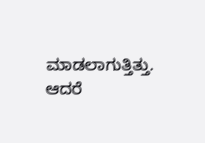ಮಾಡಲಾಗುತ್ತಿತ್ತು. ಆದರೆ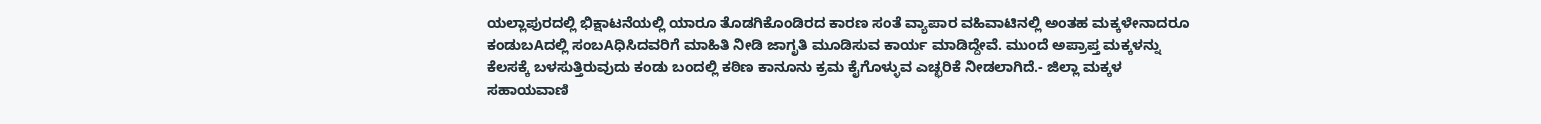ಯಲ್ಲಾಪುರದಲ್ಲಿ ಭಿಕ್ಷಾಟನೆಯಲ್ಲಿ ಯಾರೂ ತೊಡಗಿಕೊಂಡಿರದ ಕಾರಣ ಸಂತೆ ವ್ಯಾಪಾರ ವಹಿವಾಟಿನಲ್ಲಿ ಅಂತಹ ಮಕ್ಕಳೇನಾದರೂ ಕಂಡುಬAದಲ್ಲಿ ಸಂಬAಧಿಸಿದವರಿಗೆ ಮಾಹಿತಿ ನೀಡಿ ಜಾಗೃತಿ ಮೂಡಿಸುವ ಕಾರ್ಯ ಮಾಡಿದ್ದೇವೆ. ಮುಂದೆ ಅಪ್ರಾಪ್ತ ಮಕ್ಕಳನ್ನು ಕೆಲಸಕ್ಕೆ ಬಳಸುತ್ತಿರುವುದು ಕಂಡು ಬಂದಲ್ಲಿ ಕಠಿಣ ಕಾನೂನು ಕ್ರಮ ಕೈಗೊಳ್ಳುವ ಎಚ್ಛರಿಕೆ ನೀಡಲಾಗಿದೆ.- ಜಿಲ್ಲಾ ಮಕ್ಕಳ ಸಹಾಯವಾಣಿ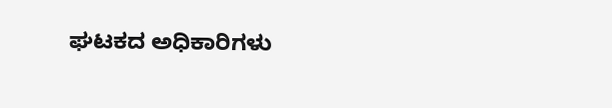ಘಟಕದ ಅಧಿಕಾರಿಗಳು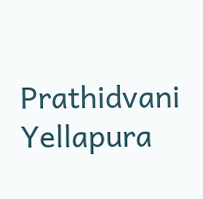Prathidvani Yellapura